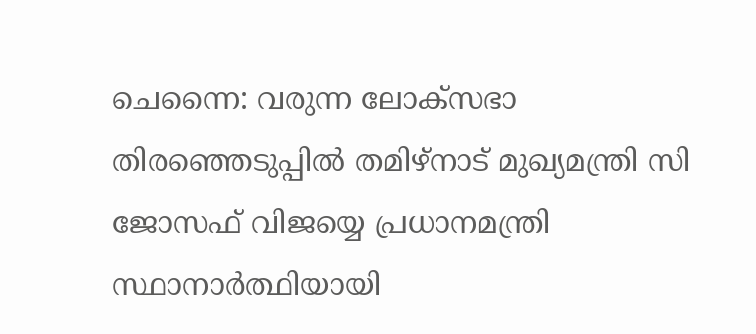ചെന്നൈ: വരുന്ന ലോക്സഭാ തിരഞ്ഞെടുപ്പിൽ തമിഴ്നാട് മുഖ്യമന്ത്രി സി ജോസഫ് വിജയ്യെ പ്രധാനമന്ത്രി സ്ഥാനാർത്ഥിയായി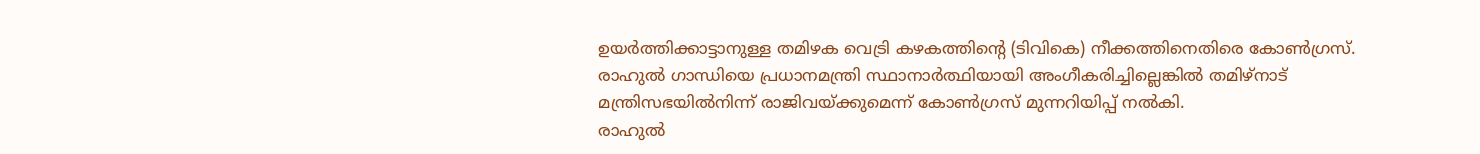ഉയർത്തിക്കാട്ടാനുള്ള തമിഴക വെട്രി കഴകത്തിന്റെ (ടിവികെ) നീക്കത്തിനെതിരെ കോൺഗ്രസ്. രാഹുൽ ഗാന്ധിയെ പ്രധാനമന്ത്രി സ്ഥാനാർത്ഥിയായി അംഗീകരിച്ചില്ലെങ്കിൽ തമിഴ്നാട് മന്ത്രിസഭയിൽനിന്ന് രാജിവയ്ക്കുമെന്ന് കോൺഗ്രസ് മുന്നറിയിപ്പ് നൽകി.
രാഹുൽ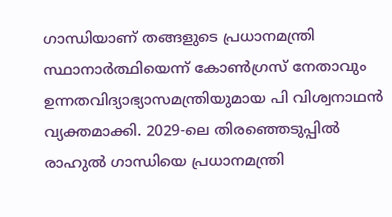ഗാന്ധിയാണ് തങ്ങളുടെ പ്രധാനമന്ത്രി സ്ഥാനാർത്ഥിയെന്ന് കോൺഗ്രസ് നേതാവും ഉന്നതവിദ്യാഭ്യാസമന്ത്രിയുമായ പി വിശ്വനാഥൻ വ്യക്തമാക്കി. 2029-ലെ തിരഞ്ഞെടുപ്പിൽ രാഹുൽ ഗാന്ധിയെ പ്രധാനമന്ത്രി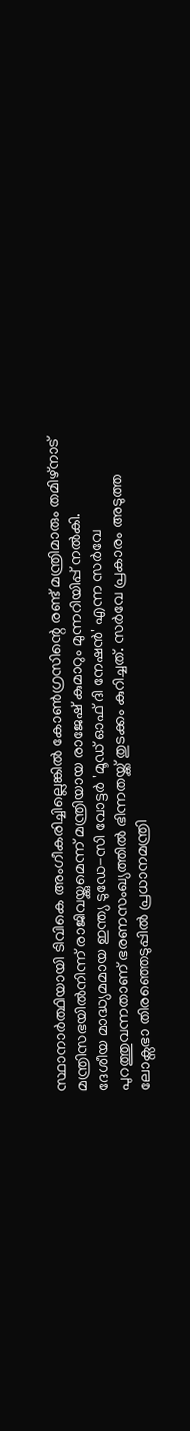സ്ഥാനാർത്ഥിയായി ടിവികെ അംഗീകരിച്ചില്ലെങ്കിൽ കോൺഗ്രസിന്റെ രണ്ട് മന്ത്രിമാരും തമിഴ്നാട് മന്ത്രിസഭയിൽനിന്ന് രാജിവയ്ക്കുമെന്ന് മന്ത്രിയായ രാജേഷ് കുമാറും മുന്നറിയിപ്പ് നൽകി.
ദേശീയ മാദ്ധ്യമമായ ഇന്ത്യ ടുഡേ-സി വോട്ടർ 'മൂഡ് ഓഫ് ദി നേഷൻ' എന്ന സർവേ പുറത്തുവന്നതാണ് ഭരണസംഖ്യത്തിൽ ഭിന്നതയ്ക്ക് തുടക്കം കുറിച്ചത്. സർവേ പ്രകാരം അടുത്ത ലോക്സഭാ തിരഞ്ഞെടുപ്പിൽ പ്രധാനമന്ത്രി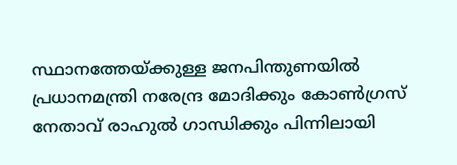സ്ഥാനത്തേയ്ക്കുള്ള ജനപിന്തുണയിൽ പ്രധാനമന്ത്രി നരേന്ദ്ര മോദിക്കും കോൺഗ്രസ് നേതാവ് രാഹുൽ ഗാന്ധിക്കും പിന്നിലായി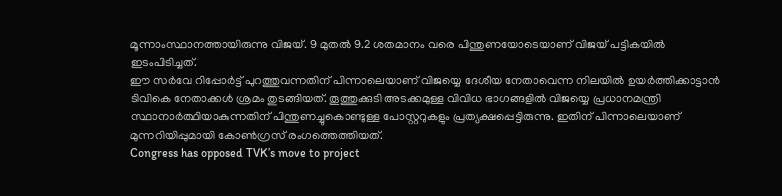മൂന്നാംസ്ഥാനത്തായിരുന്നു വിജയ്. 9 മുതൽ 9.2 ശതമാനം വരെ പിന്തുണയോടെയാണ് വിജയ് പട്ടികയിൽ ഇടംപിടിച്ചത്.
ഈ സർവേ റിപ്പോർട്ട് പുറത്തുവന്നതിന് പിന്നാലെയാണ് വിജയ്യെ ദേശീയ നേതാവെന്ന നിലയിൽ ഉയർത്തിക്കാട്ടാൻ ടിവികെ നേതാക്കൾ ശ്രമം തുടങ്ങിയത്. തൂത്തുക്കുടി അടക്കമുള്ള വിവിധ ഭാഗങ്ങളിൽ വിജയ്യെ പ്രധാനമന്ത്രി സ്ഥാനാർത്ഥിയാകുന്നതിന് പിന്തുണച്ചുകൊണ്ടുള്ള പോസ്റ്ററുകളും പ്രത്യക്ഷപ്പെട്ടിരുന്നു. ഇതിന് പിന്നാലെയാണ് മുന്നറിയിപ്പുമായി കോൺഗ്രസ് രംഗത്തെത്തിയത്.
Congress has opposed TVK’s move to project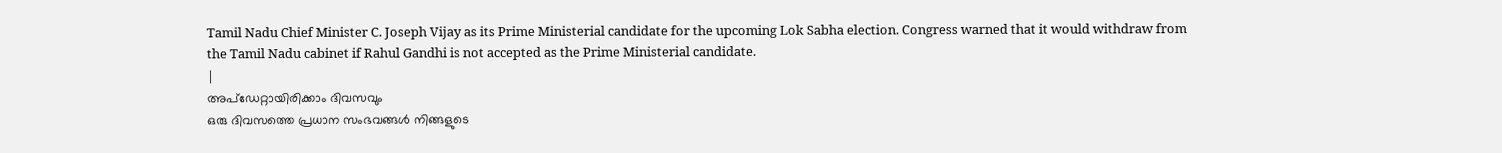Tamil Nadu Chief Minister C. Joseph Vijay as its Prime Ministerial candidate for the upcoming Lok Sabha election. Congress warned that it would withdraw from the Tamil Nadu cabinet if Rahul Gandhi is not accepted as the Prime Ministerial candidate.
|
അപ്ഡേറ്റായിരിക്കാം ദിവസവും
ഒരു ദിവസത്തെ പ്രധാന സംഭവങ്ങൾ നിങ്ങളുടെ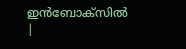ഇൻബോക്സിൽ |